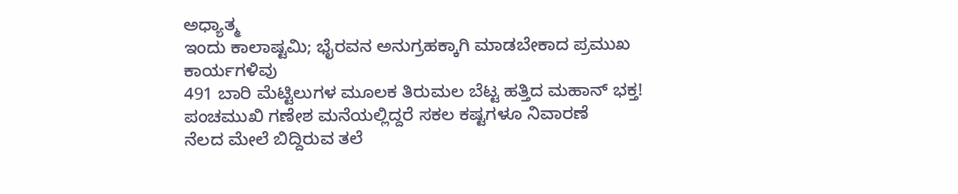ಅಧ್ಯಾತ್ಮ
ಇಂದು ಕಾಲಾಷ್ಟಮಿ; ಭೈರವನ ಅನುಗ್ರಹಕ್ಕಾಗಿ ಮಾಡಬೇಕಾದ ಪ್ರಮುಖ ಕಾರ್ಯಗಳಿವು
491 ಬಾರಿ ಮೆಟ್ಟಿಲುಗಳ ಮೂಲಕ ತಿರುಮಲ ಬೆಟ್ಟ ಹತ್ತಿದ ಮಹಾನ್ ಭಕ್ತ!
ಪಂಚಮುಖಿ ಗಣೇಶ ಮನೆಯಲ್ಲಿದ್ದರೆ ಸಕಲ ಕಷ್ಟಗಳೂ ನಿವಾರಣೆ
ನೆಲದ ಮೇಲೆ ಬಿದ್ದಿರುವ ತಲೆ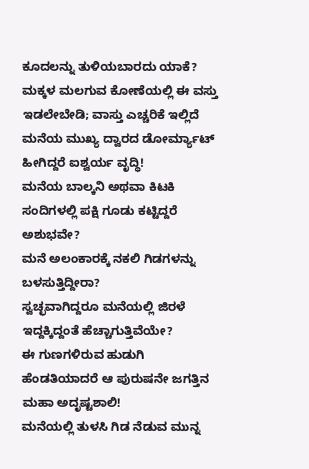ಕೂದಲನ್ನು ತುಳಿಯಬಾರದು ಯಾಕೆ?
ಮಕ್ಕಳ ಮಲಗುವ ಕೋಣೆಯಲ್ಲಿ ಈ ವಸ್ತು ಇಡಲೇಬೇಡಿ; ವಾಸ್ತು ಎಚ್ಚರಿಕೆ ಇಲ್ಲಿದೆ
ಮನೆಯ ಮುಖ್ಯ ದ್ವಾರದ ಡೋರ್ಮ್ಯಾಟ್ ಹೀಗಿದ್ದರೆ ಐಶ್ವರ್ಯ ವೃದ್ಧಿ!
ಮನೆಯ ಬಾಲ್ಕನಿ ಅಥವಾ ಕಿಟಕಿ ಸಂದಿಗಳಲ್ಲಿ ಪಕ್ಷಿ ಗೂಡು ಕಟ್ಟಿದ್ದರೆ ಅಶುಭವೇ?
ಮನೆ ಅಲಂಕಾರಕ್ಕೆ ನಕಲಿ ಗಿಡಗಳನ್ನು ಬಳಸುತ್ತಿದ್ದೀರಾ?
ಸ್ವಚ್ಛವಾಗಿದ್ದರೂ ಮನೆಯಲ್ಲಿ ಜಿರಳೆ ಇದ್ದಕ್ಕಿದ್ದಂತೆ ಹೆಚ್ಚಾಗುತ್ತಿವೆಯೇ?
ಈ ಗುಣಗಳಿರುವ ಹುಡುಗಿ ಹೆಂಡತಿಯಾದರೆ ಆ ಪುರುಷನೇ ಜಗತ್ತಿನ ಮಹಾ ಅದೃಷ್ಟಶಾಲಿ!
ಮನೆಯಲ್ಲಿ ತುಳಸಿ ಗಿಡ ನೆಡುವ ಮುನ್ನ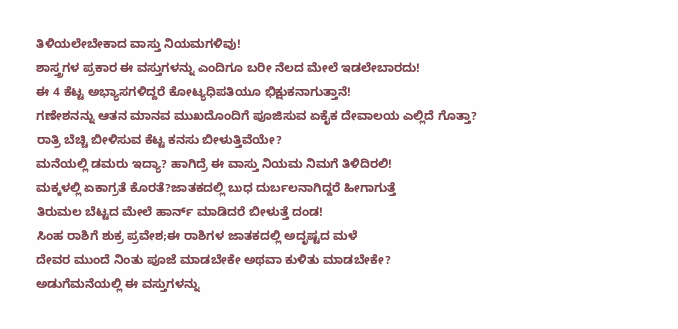ತಿಳಿಯಲೇಬೇಕಾದ ವಾಸ್ತು ನಿಯಮಗಳಿವು!
ಶಾಸ್ತ್ರಗಳ ಪ್ರಕಾರ ಈ ವಸ್ತುಗಳನ್ನು ಎಂದಿಗೂ ಬರೀ ನೆಲದ ಮೇಲೆ ಇಡಲೇಬಾರದು!
ಈ 4 ಕೆಟ್ಟ ಅಭ್ಯಾಸಗಳಿದ್ದರೆ ಕೋಟ್ಯಧಿಪತಿಯೂ ಭಿಕ್ಷುಕನಾಗುತ್ತಾನೆ!
ಗಣೇಶನನ್ನು ಆತನ ಮಾನವ ಮುಖದೊಂದಿಗೆ ಪೂಜಿಸುವ ಏಕೈಕ ದೇವಾಲಯ ಎಲ್ಲಿದೆ ಗೊತ್ತಾ?
ರಾತ್ರಿ ಬೆಚ್ಚಿ ಬೀಳಿಸುವ ಕೆಟ್ಟ ಕನಸು ಬೀಳುತ್ತಿವೆಯೇ?
ಮನೆಯಲ್ಲಿ ಡಮರು ಇದ್ಯಾ? ಹಾಗಿದ್ರೆ ಈ ವಾಸ್ತು ನಿಯಮ ನಿಮಗೆ ತಿಳಿದಿರಲಿ!
ಮಕ್ಕಳಲ್ಲಿ ಏಕಾಗ್ರತೆ ಕೊರತೆ?ಜಾತಕದಲ್ಲಿ ಬುಧ ದುರ್ಬಲನಾಗಿದ್ದರೆ ಹೀಗಾಗುತ್ತೆ
ತಿರುಮಲ ಬೆಟ್ಟದ ಮೇಲೆ ಹಾರ್ನ್ ಮಾಡಿದರೆ ಬೀಳುತ್ತೆ ದಂಡ!
ಸಿಂಹ ರಾಶಿಗೆ ಶುಕ್ರ ಪ್ರವೇಶ;ಈ ರಾಶಿಗಳ ಜಾತಕದಲ್ಲಿ ಅದೃಷ್ಟದ ಮಳೆ
ದೇವರ ಮುಂದೆ ನಿಂತು ಪೂಜೆ ಮಾಡಬೇಕೇ ಅಥವಾ ಕುಳಿತು ಮಾಡಬೇಕೇ?
ಅಡುಗೆಮನೆಯಲ್ಲಿ ಈ ವಸ್ತುಗಳನ್ನು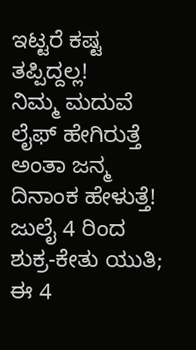ಇಟ್ಟರೆ ಕಷ್ಟ ತಪ್ಪಿದ್ದಲ್ಲ!
ನಿಮ್ಮ ಮದುವೆ ಲೈಫ್ ಹೇಗಿರುತ್ತೆ ಅಂತಾ ಜನ್ಮ ದಿನಾಂಕ ಹೇಳುತ್ತೆ!
ಜುಲೈ 4 ರಿಂದ ಶುಕ್ರ-ಕೇತು ಯುತಿ; ಈ 4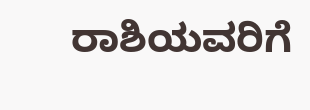ರಾಶಿಯವರಿಗೆ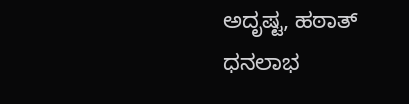ಅದೃಷ್ಟ, ಹಠಾತ್ ಧನಲಾಭ